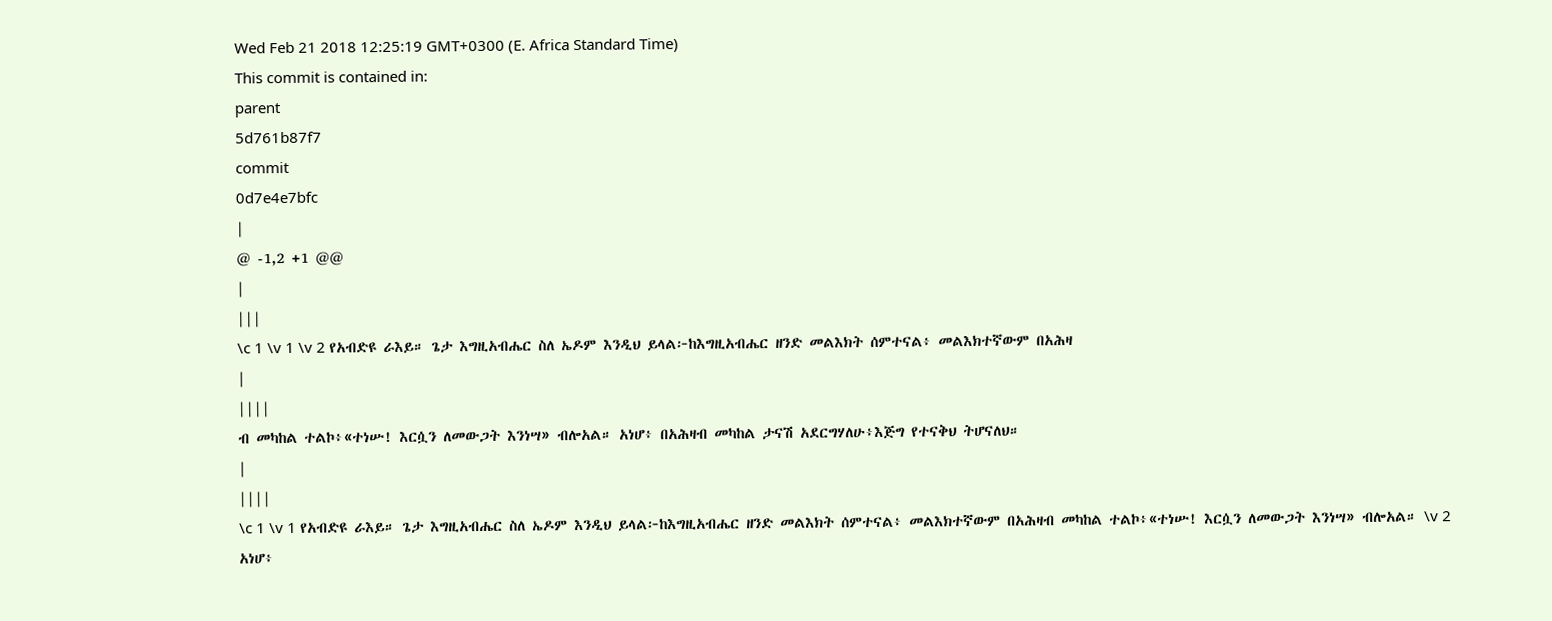Wed Feb 21 2018 12:25:19 GMT+0300 (E. Africa Standard Time)
This commit is contained in:
parent
5d761b87f7
commit
0d7e4e7bfc
|
@ -1,2 +1 @@
|
|||
\c 1 \v 1 \v 2 የአብድዩ ራእይ። ጌታ እግዚአብሔር ስለ ኤዶም እንዲህ ይላል፦ከእግዚአብሔር ዘንድ መልእክት ሰምተናል፥ መልእክተኛውም በአሕዛ
|
||||
ብ መካከል ተልኮ፥«ተነሡ! እርሷን ለመውጋት እንነሣ» ብሎአል። አነሆ፥ በአሕዛብ መካከል ታናሽ አደርግሃለሁ፥እጅግ የተናቅህ ትሆናለህ።
|
||||
\c 1 \v 1 የአብድዩ ራእይ። ጌታ እግዚአብሔር ስለ ኤዶም እንዲህ ይላል፦ከእግዚአብሔር ዘንድ መልእክት ሰምተናል፥ መልእክተኛውም በአሕዛብ መካከል ተልኮ፥«ተነሡ! እርሷን ለመውጋት እንነሣ» ብሎአል። \v 2 አነሆ፥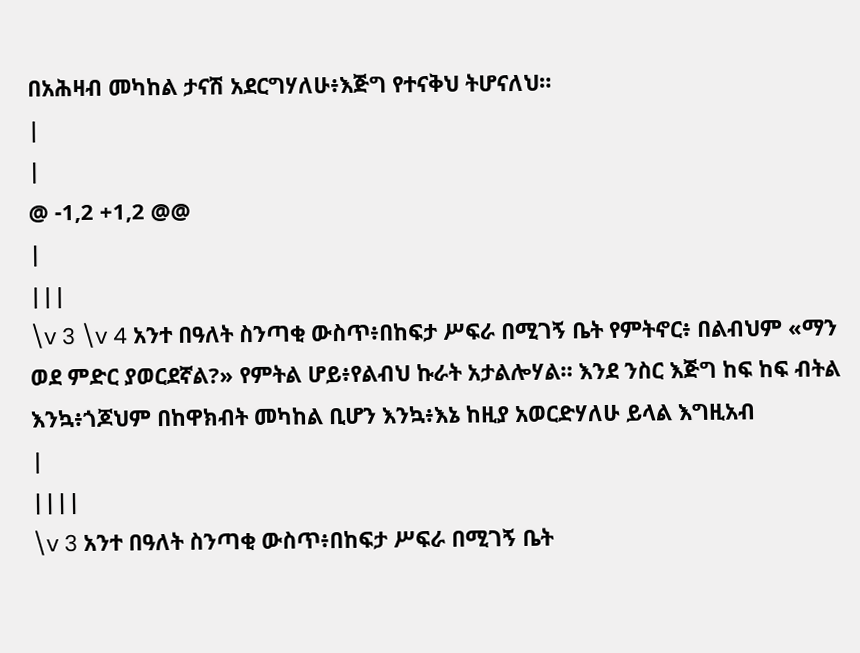በአሕዛብ መካከል ታናሽ አደርግሃለሁ፥እጅግ የተናቅህ ትሆናለህ።
|
|
@ -1,2 +1,2 @@
|
|||
\v 3 \v 4 አንተ በዓለት ስንጣቂ ውስጥ፥በከፍታ ሥፍራ በሚገኝ ቤት የምትኖር፥ በልብህም «ማን ወደ ምድር ያወርደኛል?» የምትል ሆይ፥የልብህ ኩራት አታልሎሃል። እንደ ንስር እጅግ ከፍ ከፍ ብትል እንኳ፥ጎጆህም በከዋክብት መካከል ቢሆን እንኳ፥እኔ ከዚያ አወርድሃለሁ ይላል እግዚአብ
|
||||
\v 3 አንተ በዓለት ስንጣቂ ውስጥ፥በከፍታ ሥፍራ በሚገኝ ቤት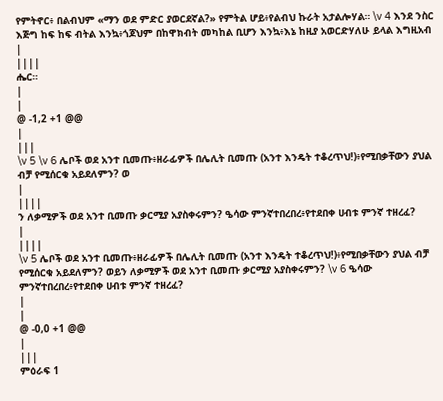የምትኖር፥ በልብህም «ማን ወደ ምድር ያወርደኛል?» የምትል ሆይ፥የልብህ ኩራት አታልሎሃል። \v 4 እንደ ንስር እጅግ ከፍ ከፍ ብትል እንኳ፥ጎጆህም በከዋክብት መካከል ቢሆን እንኳ፥እኔ ከዚያ አወርድሃለሁ ይላል እግዚአብ
|
||||
ሔር።
|
|
@ -1,2 +1 @@
|
|||
\v 5 \v 6 ሌቦች ወደ አንተ ቢመጡ፥ዘራፊዎች በሌሊት ቢመጡ (አንተ እንዴት ተቆረጥህ!)፥የሚበቃቸውን ያህል ብቻ የሚሰርቁ አይደለምን? ወ
|
||||
ን ለቃሚዎች ወደ አንተ ቢመጡ ቃርሚያ አያስቀሩምን? ዔሳው ምንኛተበረበረ፥የተደበቀ ሀብቱ ምንኛ ተዘረፈ?
|
||||
\v 5 ሌቦች ወደ አንተ ቢመጡ፥ዘራፊዎች በሌሊት ቢመጡ (አንተ እንዴት ተቆረጥህ!)፥የሚበቃቸውን ያህል ብቻ የሚሰርቁ አይደለምን? ወይን ለቃሚዎች ወደ አንተ ቢመጡ ቃርሚያ አያስቀሩምን? \v 6 ዔሳው ምንኛተበረበረ፥የተደበቀ ሀብቱ ምንኛ ተዘረፈ?
|
|
@ -0,0 +1 @@
|
|||
ምዕራፍ 1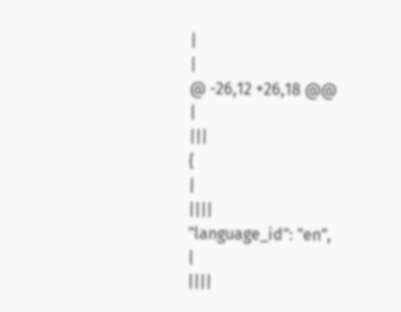|
|
@ -26,12 +26,18 @@
|
|||
{
|
||||
"language_id": "en",
|
||||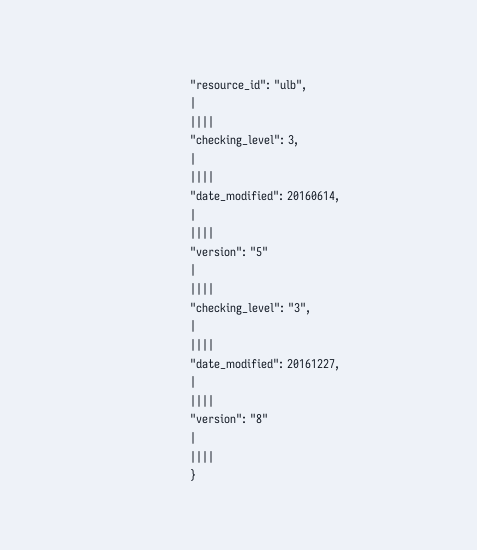"resource_id": "ulb",
|
||||
"checking_level": 3,
|
||||
"date_modified": 20160614,
|
||||
"version": "5"
|
||||
"checking_level": "3",
|
||||
"date_modified": 20161227,
|
||||
"version": "8"
|
||||
}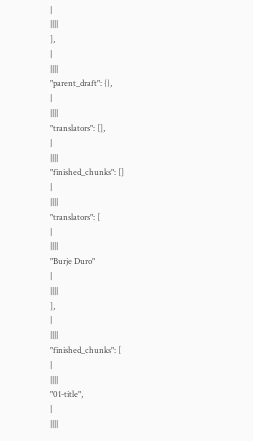|
||||
],
|
||||
"parent_draft": {},
|
||||
"translators": [],
|
||||
"finished_chunks": []
|
||||
"translators": [
|
||||
"Burje Duro"
|
||||
],
|
||||
"finished_chunks": [
|
||||
"01-title",
|
||||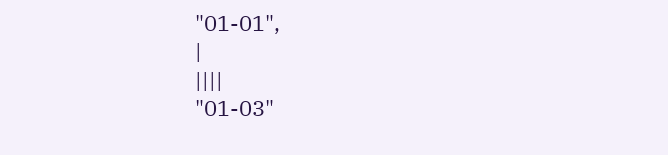"01-01",
|
||||
"01-03"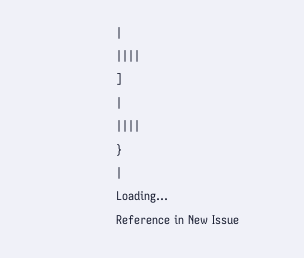|
||||
]
|
||||
}
|
Loading…
Reference in New Issue